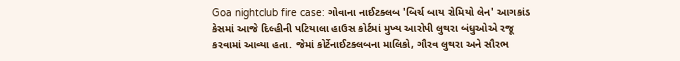Goa nightclub fire case: ગોવાના નાઈટક્લબ 'બિર્ચ બાય રોમિયો લેન' આગકાંડ કેસમાં આજે દિલ્હીની પટિયાલા હાઉસ કોર્ટમાં મુખ્ય આરોપી લુથરા બંધુઓએ રજૂ કરવામાં આવ્યા હતા. જેમાં કોર્ટેનાઈટક્લબના માલિકો, ગૌરવ લુથરા અને સૌરભ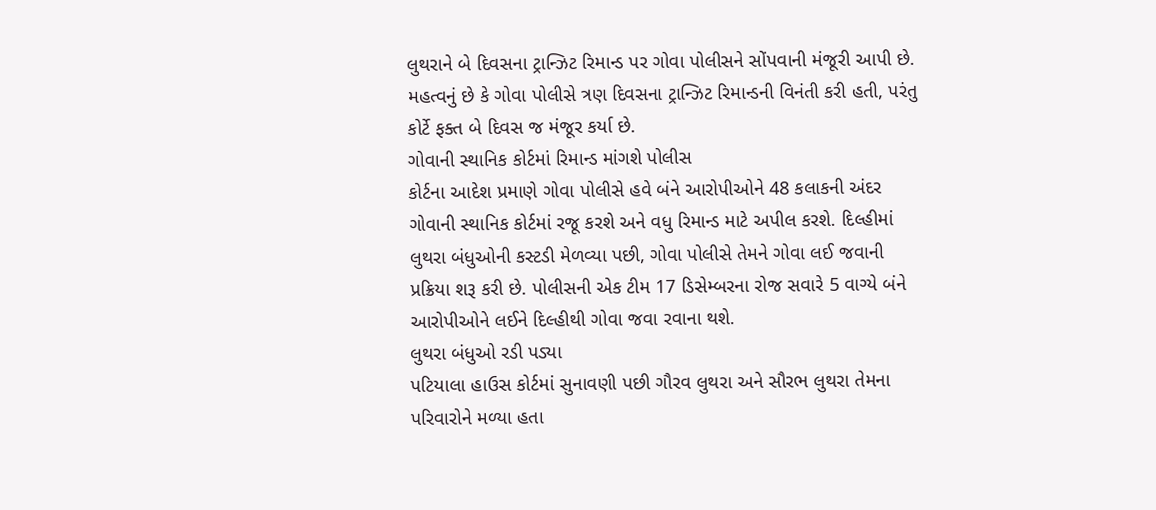લુથરાને બે દિવસના ટ્રાન્ઝિટ રિમાન્ડ પર ગોવા પોલીસને સોંપવાની મંજૂરી આપી છે. મહત્વનું છે કે ગોવા પોલીસે ત્રણ દિવસના ટ્રાન્ઝિટ રિમાન્ડની વિનંતી કરી હતી, પરંતુ કોર્ટે ફક્ત બે દિવસ જ મંજૂર કર્યા છે.
ગોવાની સ્થાનિક કોર્ટમાં રિમાન્ડ માંગશે પોલીસ
કોર્ટના આદેશ પ્રમાણે ગોવા પોલીસે હવે બંને આરોપીઓને 48 કલાકની અંદર ગોવાની સ્થાનિક કોર્ટમાં રજૂ કરશે અને વધુ રિમાન્ડ માટે અપીલ કરશે. દિલ્હીમાં લુથરા બંધુઓની કસ્ટડી મેળવ્યા પછી, ગોવા પોલીસે તેમને ગોવા લઈ જવાની પ્રક્રિયા શરૂ કરી છે. પોલીસની એક ટીમ 17 ડિસેમ્બરના રોજ સવારે 5 વાગ્યે બંને આરોપીઓને લઈને દિલ્હીથી ગોવા જવા રવાના થશે.
લુથરા બંધુઓ રડી પડ્યા
પટિયાલા હાઉસ કોર્ટમાં સુનાવણી પછી ગૌરવ લુથરા અને સૌરભ લુથરા તેમના પરિવારોને મળ્યા હતા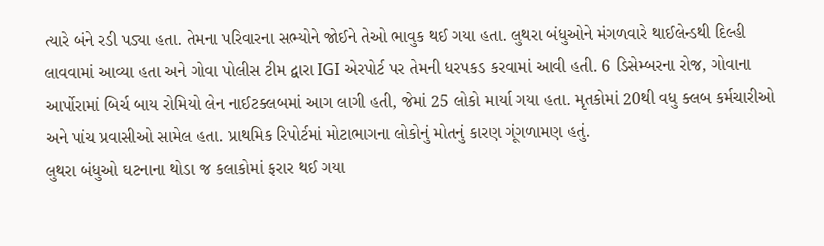ત્યારે બંને રડી પડ્યા હતા. તેમના પરિવારના સભ્યોને જોઈને તેઓ ભાવુક થઈ ગયા હતા. લુથરા બંધુઓને મંગળવારે થાઈલેન્ડથી દિલ્હી લાવવામાં આવ્યા હતા અને ગોવા પોલીસ ટીમ દ્વારા IGI એરપોર્ટ પર તેમની ધરપકડ કરવામાં આવી હતી. 6 ડિસેમ્બરના રોજ, ગોવાના આર્પોરામાં બિર્ચ બાય રોમિયો લેન નાઈટક્લબમાં આગ લાગી હતી, જેમાં 25 લોકો માર્યા ગયા હતા. મૃતકોમાં 20થી વધુ ક્લબ કર્મચારીઓ અને પાંચ પ્રવાસીઓ સામેલ હતા. પ્રાથમિક રિપોર્ટમાં મોટાભાગના લોકોનું મોતનું કારણ ગૂંગળામણ હતું.
લુથરા બંધુઓ ઘટનાના થોડા જ કલાકોમાં ફરાર થઈ ગયા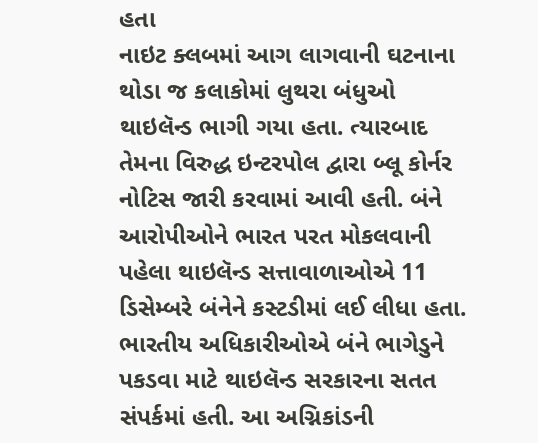હતા
નાઇટ ક્લબમાં આગ લાગવાની ઘટનાના થોડા જ કલાકોમાં લુથરા બંધુઓ થાઇલૅન્ડ ભાગી ગયા હતા. ત્યારબાદ તેમના વિરુદ્ધ ઇન્ટરપોલ દ્વારા બ્લૂ કોર્નર નોટિસ જારી કરવામાં આવી હતી. બંને આરોપીઓને ભારત પરત મોકલવાની પહેલા થાઇલૅન્ડ સત્તાવાળાઓએ 11 ડિસેમ્બરે બંનેને કસ્ટડીમાં લઈ લીધા હતા. ભારતીય અધિકારીઓએ બંને ભાગેડુને પકડવા માટે થાઇલૅન્ડ સરકારના સતત સંપર્કમાં હતી. આ અગ્નિકાંડની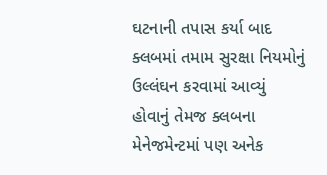ઘટનાની તપાસ કર્યા બાદ ક્લબમાં તમામ સુરક્ષા નિયમોનું ઉલ્લંઘન કરવામાં આવ્યું હોવાનું તેમજ ક્લબના મેનેજમેન્ટમાં પણ અનેક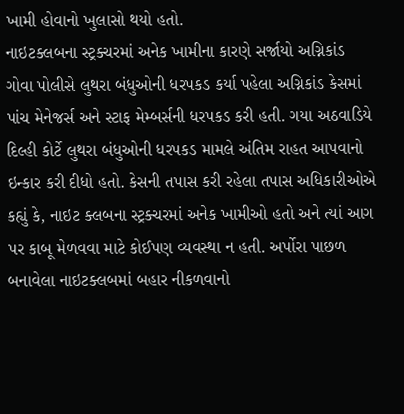ખામી હોવાનો ખુલાસો થયો હતો.
નાઇટક્લબના સ્ટ્રક્ચરમાં અનેક ખામીના કારણે સર્જાયો અગ્નિકાંડ
ગોવા પોલીસે લુથરા બંધુઓની ધરપકડ કર્યા પહેલા અગ્નિકાંડ કેસમાં પાંચ મેનેજર્સ અને સ્ટાફ મેમ્બર્સની ધરપકડ કરી હતી. ગયા અઠવાડિયે દિલ્હી કોર્ટે લુથરા બંધુઓની ધરપકડ મામલે અંતિમ રાહત આપવાનો ઇન્કાર કરી દીધો હતો. કેસની તપાસ કરી રહેલા તપાસ અધિકારીઓએ કહ્યું કે, નાઇટ ક્લબના સ્ટ્રક્ચરમાં અનેક ખામીઓ હતો અને ત્યાં આગ પર કાબૂ મેળવવા માટે કોઈપણ વ્યવસ્થા ન હતી. અર્પોરા પાછળ બનાવેલા નાઇટક્લબમાં બહાર નીકળવાનો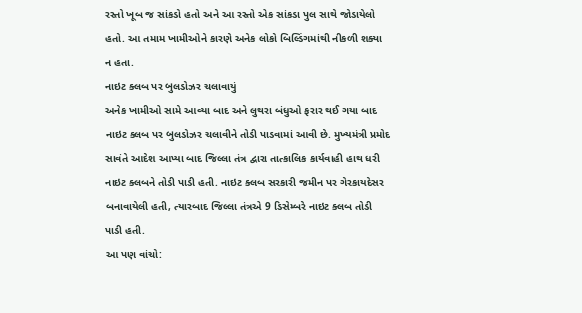રસ્તો ખૂબ જ સાંકડો હતો અને આ રસ્તો એક સાંકડા પુલ સાથે જોડાયેલો હતો. આ તમામ ખામીઓને કારણે અનેક લોકો બિલ્ડિંગમાંથી નીકળી શક્યા ન હતા.
નાઇટ ક્લબ પર બુલડોઝર ચલાવાયું
અનેક ખામીઓ સામે આવ્યા બાદ અને લુથરા બંધુઓ ફરાર થઈ ગયા બાદ નાઇટ ક્લબ પર બુલડોઝર ચલાવીને તોડી પાડવામાં આવી છે. મુખ્યમંત્રી પ્રમોદ સાવંતે આદેશ આપ્યા બાદ જિલ્લા તંત્ર દ્વારા તાત્કાલિક કાર્યવાહી હાથ ધરી નાઇટ ક્લબને તોડી પાડી હતી. નાઇટ ક્લબ સરકારી જમીન પર ગેરકાયદેસર બનાવાયેલી હતી, ત્યારબાદ જિલ્લા તંત્રએ 9 ડિસેમ્બરે નાઇટ ક્લબ તોડી પાડી હતી.
આ પણ વાંચો: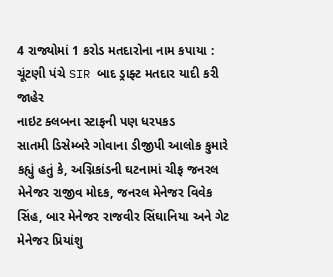4 રાજ્યોમાં 1 કરોડ મતદારોના નામ કપાયા : ચૂંટણી પંચે SIR બાદ ડ્રાફ્ટ મતદાર યાદી કરી જાહેર
નાઇટ ક્લબના સ્ટાફની પણ ધરપકડ
સાતમી ડિસેમ્બરે ગોવાના ડીજીપી આલોક કુમારે કહ્યું હતું કે, અગ્નિકાંડની ઘટનામાં ચીફ જનરલ મેનેજર રાજીવ મોદક, જનરલ મેનેજર વિવેક સિંહ, બાર મેનેજર રાજવીર સિંઘાનિયા અને ગેટ મેનેજર પ્રિયાંશુ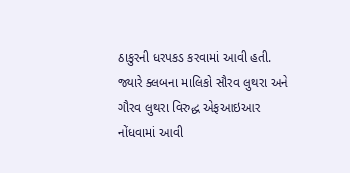ઠાકુરની ધરપકડ કરવામાં આવી હતી. જ્યારે ક્લબના માલિકો સૌરવ લુથરા અને ગૌરવ લુથરા વિરુદ્ધ એફઆઇઆર નોંધવામાં આવી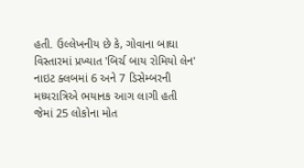હતી. ઉલ્લેખનીય છે કે, ગોવાના બાઘા વિસ્તારમાં પ્રખ્યાત 'બિર્ચ બાય રોમિયો લેન' નાઇટ ક્લબમાં 6 અને 7 ડિસેમ્બરની મધ્યરાત્રિએ ભયાનક આગ લાગી હતી જેમાં 25 લોકોના મોત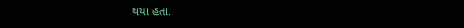થયા હતા.